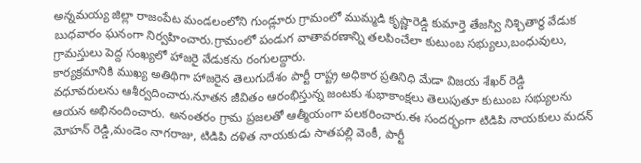అన్నమయ్య జిల్లా రాజంపేట మండలంలోని గుండ్లూరు గ్రామంలో ముమ్మడి కృష్ణారెడ్డి కుమార్తె తేజస్వి నిశ్చితార్థ వేడుక బుధవారం ఘనంగా నిర్వహించారు.గ్రామంలో పండుగ వాతావరణాన్ని తలపించేలా కుటుంబ సభ్యులు,బంధువులు, గ్రామస్తులు పెద్ద సంఖ్యలో హాజరై వేడుకను రంగులద్దారు.
కార్యక్రమానికి ముఖ్య అతిథిగా హాజరైన తెలుగుదేశం పార్టీ రాష్ట్ర అధికార ప్రతినిధి మేడా విజయ శేఖర్ రెడ్డి వధూవరులను ఆశీర్వదించారు.నూతన జీవితం ఆరంభిస్తున్న జంటకు శుభాకాంక్షలు తెలుపుతూ కుటుంబ సభ్యులను ఆయన అభినందించారు. అనంతరం గ్రామ ప్రజలతో ఆత్మీయంగా పలకరించారు.ఈ సందర్భంగా టిడిపి నాయకులు మదన్ మోహన్ రెడ్డి,మండెం నాగరాజు, టిడిపి దళిత నాయకుడు సాతపల్లి వెంకీ, పార్టీ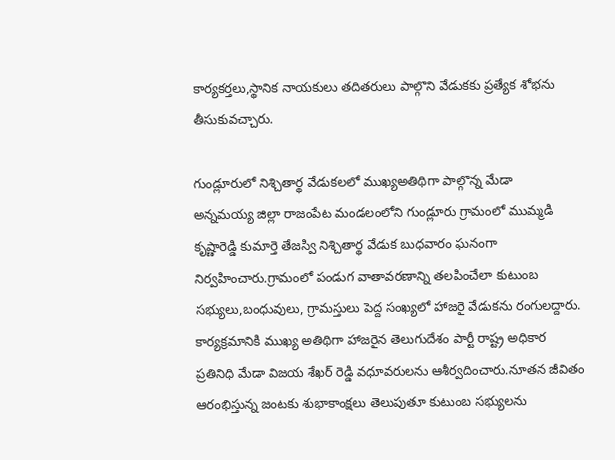కార్యకర్తలు,స్థానిక నాయకులు తదితరులు పాల్గొని వేడుకకు ప్రత్యేక శోభను తీసుకువచ్చారు.

గుండ్లూరులో నిశ్చితార్థ వేడుకలలో ముఖ్యఅతిథిగా పాల్గొన్న మేడా
అన్నమయ్య జిల్లా రాజంపేట మండలంలోని గుండ్లూరు గ్రామంలో ముమ్మడి కృష్ణారెడ్డి కుమార్తె తేజస్వి నిశ్చితార్థ వేడుక బుధవారం ఘనంగా నిర్వహించారు.గ్రామంలో పండుగ వాతావరణాన్ని తలపించేలా కుటుంబ సభ్యులు,బంధువులు, గ్రామస్తులు పెద్ద సంఖ్యలో హాజరై వేడుకను రంగులద్దారు. కార్యక్రమానికి ముఖ్య అతిథిగా హాజరైన తెలుగుదేశం పార్టీ రాష్ట్ర అధికార ప్రతినిధి మేడా విజయ శేఖర్ రెడ్డి వధూవరులను ఆశీర్వదించారు.నూతన జీవితం ఆరంభిస్తున్న జంటకు శుభాకాంక్షలు తెలుపుతూ కుటుంబ సభ్యులను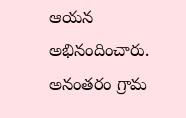ఆయన అభినందించారు. అనంతరం గ్రామ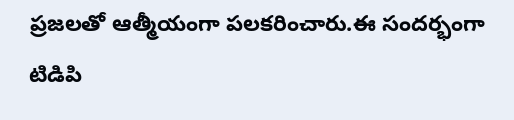ప్రజలతో ఆత్మీయంగా పలకరించారు.ఈ సందర్భంగా టిడిపి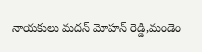నాయకులు మదన్ మోహన్ రెడ్డి,మండెం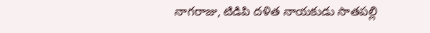నాగరాజు, టిడిపి దళిత నాయకుడు సాతపల్లి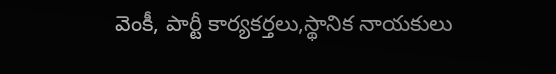వెంకీ, పార్టీ కార్యకర్తలు,స్థానిక నాయకులు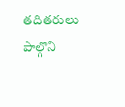తదితరులు పాల్గొని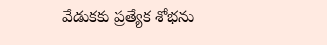వేడుకకు ప్రత్యేక శోభను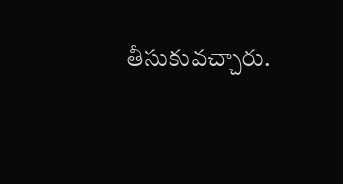తీసుకువచ్చారు.